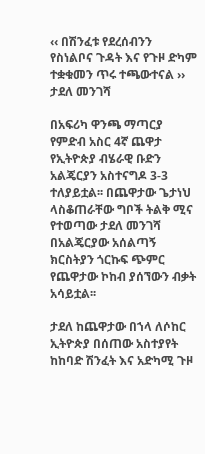‹‹ በሽንፈቱ የደረሰብንን የስነልቦና ጉዳት እና የጉዞ ድካም ተቋቁመን ጥሩ ተጫውተናል ›› ታደለ መንገሻ

በአፍሪካ ዋንጫ ማጣርያ የምድብ አስር 4ኛ ጨዋታ የኢትዮጵያ ብሄራዊ ቡድን አልጄርያን አስተናግዶ 3-3 ተለያይቷል፡፡ በጨዋታው ጌታነህ ላስቆጠራቸው ግቦች ትልቅ ሚና የተወጣው ታደለ መንገሻ በአልጄርያው አሰልጣኝ ክርስትያን ጎርኩፍ ጭምር የጨዋታው ኮከብ ያሰኘውን ብቃት አሳይቷል፡፡

ታደለ ከጨዋታው በኀላ ለሶከር ኢትዮጵያ በሰጠው አስተያየት ከከባድ ሽንፈት እና አድካሚ ጉዞ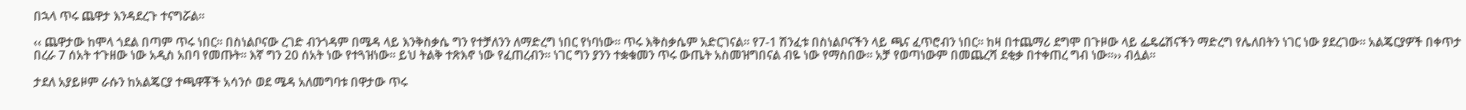በኋላ ጥሩ ጨዋታ እንዳደረጉ ተናግሯል፡፡

‹‹ ጨዋታው ከሞላ ጎደል በጣም ጥሩ ነበር፡፡ በስነልቦናው ረገድ ብንጎዳም በሜዳ ላይ እንቅስቃሴ ግን የተቻለንን ለማድረግ ነበር የነባነው፡፡ ጥሩ እቅስቃሴም አድርገናል፡፡ የ7-1 ሽንፈቱ በስነልቦናችን ላይ ጫና ፈጥሮብን ነበር፡፡ ከዛ በተጨማሪ ደግሞ በጉዞው ላይ ፌዴሬሽናችን ማድረግ የሌለበትን ነገር ነው ያደረገው፡፡ አልጄርያዎች በቀጥታ በረራ 7 ሰአት ተጉዘው ነው አዲስ አበባ የመጡት፡፡ እኛ ግን 20 ሰአት ነው የተጓዝነው፡፡ ይህ ትልቅ ተጽእኖ ነው የፈጠረብን፡፡ ነገር ግን ያንን ተቋቁመን ጥሩ ውጤት አስመዝግበናል ብዬ ነው የማስበው፡፡ አቻ የወጣነውም በመጨረሻ ደቂቃ በተቀጠረ ግብ ነው፡፡›› ብሏል፡፡

ታደለ አያይዞም ራሱን ከአልጄርያ ተጫዋቾች አሳንሶ ወደ ሜዳ አለመግባቱ በዋታው ጥሩ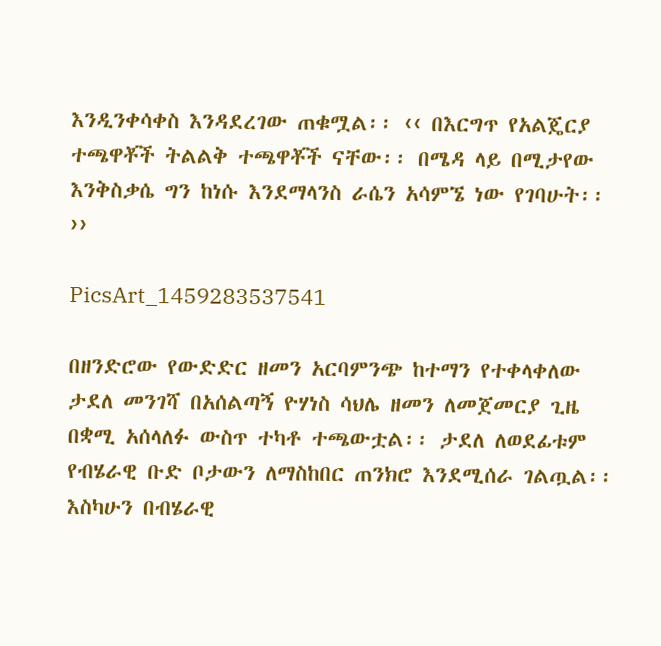እንዲንቀሳቀስ እንዳደረገው ጠቁሟል፡፡ ‹‹ በእርግጥ የአልጄርያ ተጫዋቾች ትልልቅ ተጫዋቾች ናቸው፡፡ በሜዳ ላይ በሚታየው እንቅስቃሴ ግን ከነሱ እንደማላንስ ራሴን አሳምኜ ነው የገባሁት፡፡ ››

PicsArt_1459283537541

በዘንድሮው የውድድር ዘመን አርባምንጭ ከተማን የተቀላቀለው ታደለ መንገሻ በአሰልጣኝ ዮሃነስ ሳህሌ ዘመን ለመጀመርያ ጊዜ በቋሚ አሰላለፉ ውስጥ ተካቶ ተጫውቷል፡፡ ታደለ ለወደፊቱም የብሄራዊ ቡድ ቦታውን ለማስከበር ጠንክሮ እንደሚሰራ ገልጧል፡፡ እስካሁን በብሄራዊ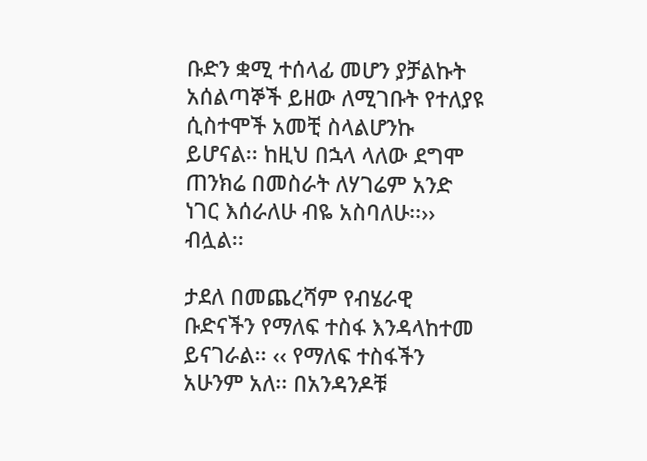ቡድን ቋሚ ተሰላፊ መሆን ያቻልኩት አሰልጣኞች ይዘው ለሚገቡት የተለያዩ ሲስተሞች አመቺ ስላልሆንኩ ይሆናል፡፡ ከዚህ በኋላ ላለው ደግሞ ጠንክሬ በመስራት ለሃገሬም አንድ ነገር እሰራለሁ ብዬ አስባለሁ፡፡›› ብሏል፡፡

ታደለ በመጨረሻም የብሄራዊ ቡድናችን የማለፍ ተስፋ እንዳላከተመ ይናገራል፡፡ ‹‹ የማለፍ ተስፋችን አሁንም አለ፡፡ በአንዳንዶቹ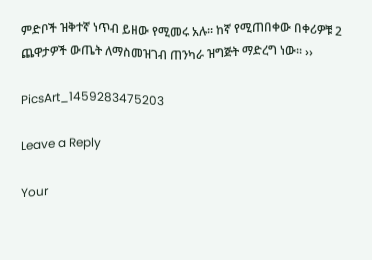ምድቦች ዝቅተኛ ነጥብ ይዘው የሚመሩ አሉ፡፡ ከኛ የሚጠበቀው በቀሪዎቹ 2 ጨዋታዎች ውጤት ለማስመዝገብ ጠንካራ ዝግጅት ማድረግ ነው፡፡ ››

PicsArt_1459283475203

Leave a Reply

Your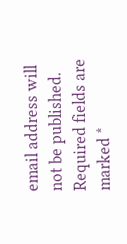email address will not be published. Required fields are marked *